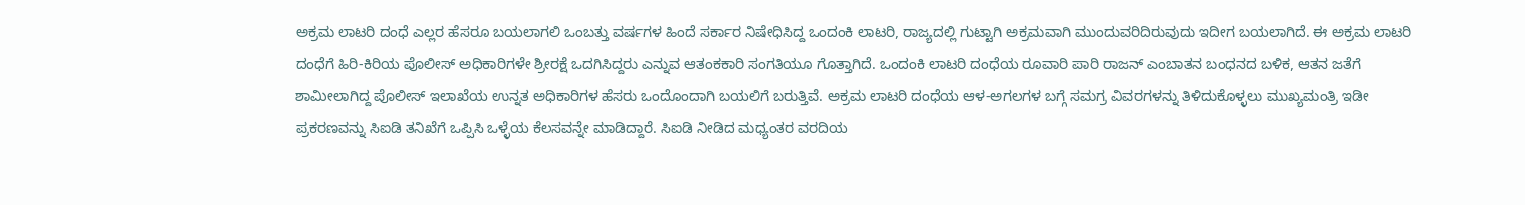ಅಕ್ರಮ ಲಾಟರಿ ದಂಧೆ ಎಲ್ಲರ ಹೆಸರೂ ಬಯಲಾಗಲಿ ಒಂಬತ್ತು ವರ್ಷಗಳ ಹಿಂದೆ ಸರ್ಕಾರ ನಿಷೇಧಿಸಿದ್ದ ಒಂದಂಕಿ ಲಾಟರಿ, ರಾಜ್ಯದಲ್ಲಿ ಗುಟ್ಟಾಗಿ ಅಕ್ರಮವಾಗಿ ಮುಂದುವರಿದಿರುವುದು ಇದೀಗ ಬಯಲಾಗಿದೆ. ಈ ಅಕ್ರಮ ಲಾಟರಿ ದಂಧೆಗೆ ಹಿರಿ-ಕಿರಿಯ ಪೊಲೀಸ್‌ ಅಧಿಕಾರಿಗಳೇ ಶ್ರೀರಕ್ಷೆ ಒದಗಿಸಿದ್ದರು ಎನ್ನುವ ಆತಂಕಕಾರಿ ಸಂಗತಿಯೂ ಗೊತ್ತಾಗಿದೆ. ಒಂದಂಕಿ ಲಾಟರಿ ದಂಧೆಯ ರೂವಾರಿ ಪಾರಿ ರಾಜನ್‌ ಎಂಬಾತನ ಬಂಧನದ ಬಳಿಕ, ಆತನ ಜತೆಗೆ ಶಾಮೀಲಾಗಿದ್ದ ಪೊಲೀಸ್‌ ಇಲಾಖೆಯ ಉನ್ನತ ಅಧಿಕಾರಿಗಳ ಹೆಸರು ಒಂದೊಂದಾಗಿ ಬಯಲಿಗೆ ಬರುತ್ತಿವೆ. ಅಕ್ರಮ ಲಾಟರಿ ದಂಧೆಯ ಆಳ-ಅಗಲಗಳ ಬಗ್ಗೆ ಸಮಗ್ರ ವಿವರಗಳನ್ನು ತಿಳಿದುಕೊಳ್ಳಲು ಮುಖ್ಯಮಂತ್ರಿ ಇಡೀ ಪ್ರಕರಣವನ್ನು ಸಿಐಡಿ ತನಿಖೆಗೆ ಒಪ್ಪಿಸಿ ಒಳ್ಳೆಯ ಕೆಲಸವನ್ನೇ ಮಾಡಿದ್ದಾರೆ. ಸಿಐಡಿ ನೀಡಿದ ಮಧ್ಯಂತರ ವರದಿಯ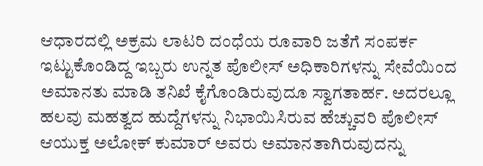ಆಧಾರದಲ್ಲಿ ಅಕ್ರಮ ಲಾಟರಿ ದಂಧೆಯ ರೂವಾರಿ ಜತೆಗೆ ಸಂಪರ್ಕ ಇಟ್ಟುಕೊಂಡಿದ್ದ ಇಬ್ಬರು ಉನ್ನತ ಪೊಲೀಸ್‌ ಅಧಿಕಾರಿಗಳನ್ನು ಸೇವೆಯಿಂದ ಅಮಾನತು ಮಾಡಿ ತನಿಖೆ ಕೈಗೊಂಡಿರುವುದೂ ಸ್ವಾಗತಾರ್ಹ. ಅದರಲ್ಲೂ ಹಲವು ಮಹತ್ವದ ಹುದ್ದೆಗಳನ್ನು ನಿಭಾಯಿಸಿರುವ ಹೆಚ್ಚುವರಿ ಪೊಲೀಸ್‌ ಆಯುಕ್ತ ಅಲೋಕ್‌ ಕುಮಾರ್‌ ಅವರು ಅಮಾನತಾಗಿರುವುದನ್ನು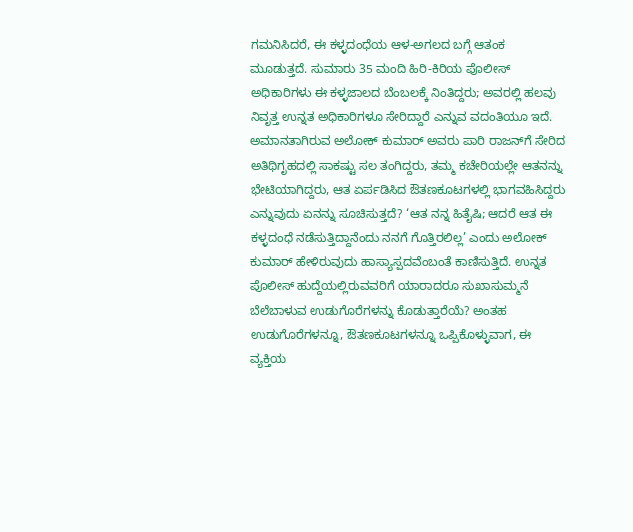ಗಮನಿಸಿದರೆ, ಈ ಕಳ್ಳದಂಧೆಯ ಆಳ-ಅಗಲದ ಬಗ್ಗೆ ಆತಂಕ ಮೂಡುತ್ತದೆ. ಸುಮಾರು 35 ಮಂದಿ ಹಿರಿ-ಕಿರಿಯ ಪೊಲೀಸ್‌ ಅಧಿಕಾರಿಗಳು ಈ ಕಳ್ಳಜಾಲದ ಬೆಂಬಲಕ್ಕೆ ನಿಂತಿದ್ದರು; ಅವರಲ್ಲಿ ಹಲವು ನಿವೃತ್ತ ಉನ್ನತ ಅಧಿಕಾರಿಗಳೂ ಸೇರಿದ್ದಾರೆ ಎನ್ನುವ ವದಂತಿಯೂ ಇದೆ. ಅಮಾನತಾಗಿರುವ ಅಲೋಕ್‌ ಕುಮಾರ್‌ ಅವರು ಪಾರಿ ರಾಜನ್‌ಗೆ ಸೇರಿದ ಅತಿಥಿಗೃಹದಲ್ಲಿ ಸಾಕಷ್ಟು ಸಲ ತಂಗಿದ್ದರು, ತಮ್ಮ ಕಚೇರಿಯಲ್ಲೇ ಆತನನ್ನು ಭೇಟಿಯಾಗಿದ್ದರು, ಆತ ಏರ್ಪಡಿಸಿದ ಔತಣಕೂಟಗಳಲ್ಲಿ ಭಾಗವಹಿಸಿದ್ದರು ಎನ್ನುವುದು ಏನನ್ನು ಸೂಚಿಸುತ್ತದೆ? ‘ಆತ ನನ್ನ ಹಿತೈಷಿ; ಆದರೆ ಆತ ಈ ಕಳ್ಳದಂಧೆ ನಡೆಸುತ್ತಿದ್ದಾನೆಂದು ನನಗೆ ಗೊತ್ತಿರಲಿಲ್ಲ’ ಎಂದು ಅಲೋಕ್‌ ಕುಮಾರ್‌ ಹೇಳಿರುವುದು ಹಾಸ್ಯಾಸ್ಪದವೆಂಬಂತೆ ಕಾಣಿಸುತ್ತಿದೆ. ಉನ್ನತ ಪೊಲೀಸ್‌ ಹುದ್ದೆಯಲ್ಲಿರುವವರಿಗೆ ಯಾರಾದರೂ ಸುಖಾಸುಮ್ಮನೆ ಬೆಲೆಬಾಳುವ ಉಡುಗೊರೆಗಳನ್ನು ಕೊಡುತ್ತಾರೆಯೆ? ಅಂತಹ ಉಡುಗೊರೆಗಳನ್ನೂ, ಔತಣಕೂಟಗಳನ್ನೂ ಒಪ್ಪಿಕೊಳ್ಳುವಾಗ, ಈ ವ್ಯಕ್ತಿಯ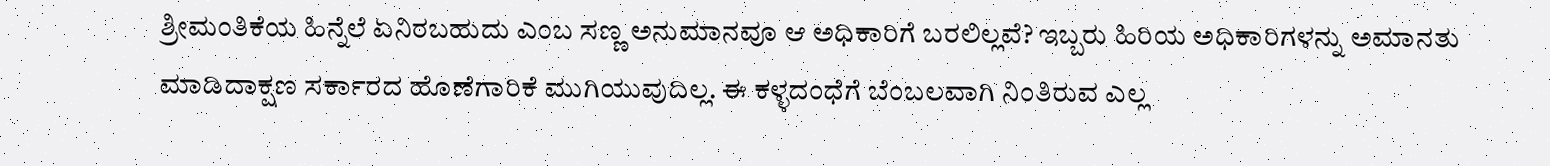ಶ್ರೀಮಂತಿಕೆಯ ಹಿನ್ನೆಲೆ ಏನಿರಬಹುದು ಎಂಬ ಸಣ್ಣ ಅನುಮಾನವೂ ಆ ಅಧಿಕಾರಿಗೆ ಬರಲಿಲ್ಲವೆ? ಇಬ್ಬರು ಹಿರಿಯ ಅಧಿಕಾರಿಗಳನ್ನು ಅಮಾನತು ಮಾಡಿದಾಕ್ಷಣ ಸರ್ಕಾರದ ಹೊಣೆಗಾರಿಕೆ ಮುಗಿಯುವುದಿಲ್ಲ. ಈ ಕಳ್ಳದಂಧೆಗೆ ಬೆಂಬಲವಾಗಿ ನಿಂತಿರುವ ಎಲ್ಲ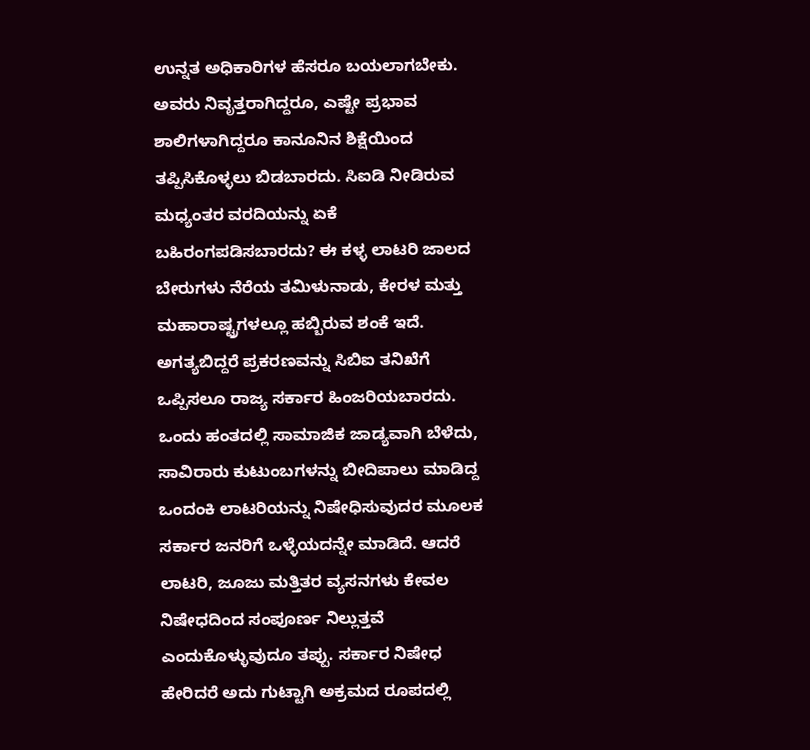ಉನ್ನತ ಅಧಿಕಾರಿಗಳ ಹೆಸರೂ ಬಯಲಾಗಬೇಕು. ಅವರು ನಿವೃತ್ತರಾಗಿದ್ದರೂ, ಎಷ್ಟೇ ಪ್ರಭಾವ ಶಾಲಿಗಳಾಗಿದ್ದರೂ ಕಾನೂನಿನ ಶಿಕ್ಷೆಯಿಂದ ತಪ್ಪಿಸಿಕೊಳ್ಳಲು ಬಿಡಬಾರದು. ಸಿಐಡಿ ನೀಡಿರುವ ಮಧ್ಯಂತರ ವರದಿಯನ್ನು ಏಕೆ ಬಹಿರಂಗಪಡಿಸಬಾರದು? ಈ ಕಳ್ಳ ಲಾಟರಿ ಜಾಲದ ಬೇರುಗಳು ನೆರೆಯ ತಮಿಳುನಾಡು, ಕೇರಳ ಮತ್ತು ಮಹಾರಾಷ್ಟ್ರಗಳಲ್ಲೂ ಹಬ್ಬಿರುವ ಶಂಕೆ ಇದೆ. ಅಗತ್ಯಬಿದ್ದರೆ ಪ್ರಕರಣವನ್ನು ಸಿಬಿಐ ತನಿಖೆಗೆ ಒಪ್ಪಿಸಲೂ ರಾಜ್ಯ ಸರ್ಕಾರ ಹಿಂಜರಿಯಬಾರದು. ಒಂದು ಹಂತದಲ್ಲಿ ಸಾಮಾಜಿಕ ಜಾಡ್ಯವಾಗಿ ಬೆಳೆದು, ಸಾವಿರಾರು ಕುಟುಂಬಗಳನ್ನು ಬೀದಿಪಾಲು ಮಾಡಿದ್ದ ಒಂದಂಕಿ ಲಾಟರಿಯನ್ನು ನಿಷೇಧಿಸುವುದರ ಮೂಲಕ ಸರ್ಕಾರ ಜನರಿಗೆ ಒಳ್ಳೆಯದನ್ನೇ ಮಾಡಿದೆ. ಆದರೆ ಲಾಟರಿ, ಜೂಜು ಮತ್ತಿತರ ವ್ಯಸನಗಳು ಕೇವಲ ನಿಷೇಧದಿಂದ ಸಂಪೂರ್ಣ ನಿಲ್ಲುತ್ತವೆ ಎಂದುಕೊಳ್ಳುವುದೂ ತಪ್ಪು. ಸರ್ಕಾರ ನಿಷೇಧ ಹೇರಿದರೆ ಅದು ಗುಟ್ಟಾಗಿ ಅಕ್ರಮದ ರೂಪದಲ್ಲಿ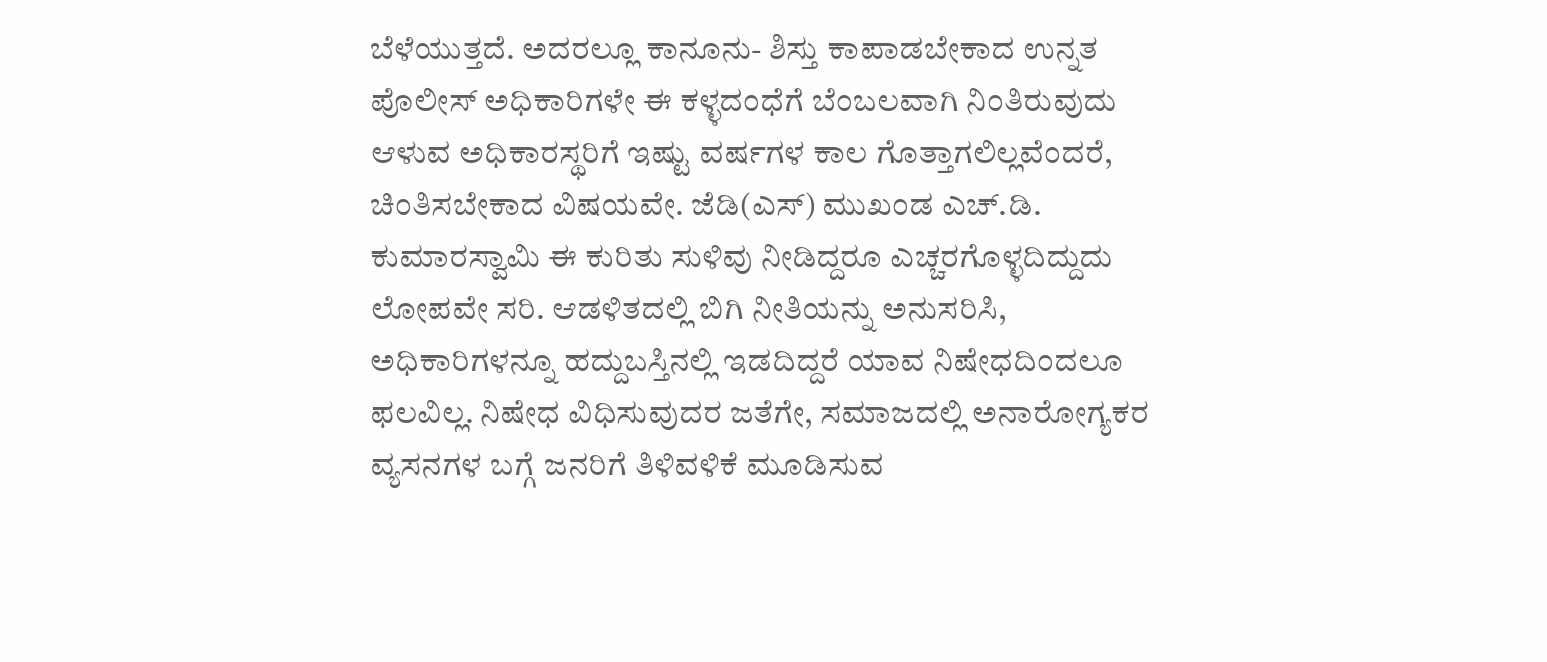ಬೆಳೆಯುತ್ತದೆ. ಅದರಲ್ಲೂ ಕಾನೂನು- ಶಿಸ್ತು ಕಾಪಾಡಬೇಕಾದ ಉನ್ನತ ಪೊಲೀಸ್‌ ಅಧಿಕಾರಿಗಳೇ ಈ ಕಳ್ಳದಂಧೆಗೆ ಬೆಂಬಲವಾಗಿ ನಿಂತಿರುವುದು ಆಳುವ ಅಧಿಕಾರಸ್ಥರಿಗೆ ಇಷ್ಟು ವರ್ಷಗಳ ಕಾಲ ಗೊತ್ತಾಗಲಿಲ್ಲವೆಂದರೆ, ಚಿಂತಿಸಬೇಕಾದ ವಿಷಯವೇ. ಜೆಡಿ(ಎಸ್‌) ಮುಖಂಡ ಎಚ್‌.ಡಿ. ಕುಮಾರಸ್ವಾಮಿ ಈ ಕುರಿತು ಸುಳಿವು ನೀಡಿದ್ದರೂ ಎಚ್ಚರಗೊಳ್ಳದಿದ್ದುದು ಲೋಪವೇ ಸರಿ. ಆಡಳಿತದಲ್ಲಿ ಬಿಗಿ ನೀತಿಯನ್ನು ಅನುಸರಿಸಿ, ಅಧಿಕಾರಿಗಳನ್ನೂ ಹದ್ದುಬಸ್ತಿನಲ್ಲಿ ಇಡದಿದ್ದರೆ ಯಾವ ನಿಷೇಧದಿಂದಲೂ ಫಲವಿಲ್ಲ. ನಿಷೇಧ ವಿಧಿಸುವುದರ ಜತೆಗೇ, ಸಮಾಜದಲ್ಲಿ ಅನಾರೋಗ್ಯಕರ ವ್ಯಸನಗಳ ಬಗ್ಗೆ ಜನರಿಗೆ ತಿಳಿವಳಿಕೆ ಮೂಡಿಸುವ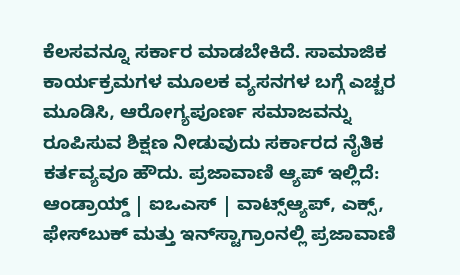ಕೆಲಸವನ್ನೂ ಸರ್ಕಾರ ಮಾಡಬೇಕಿದೆ. ಸಾಮಾಜಿಕ ಕಾರ್ಯಕ್ರಮಗಳ ಮೂಲಕ ವ್ಯಸನಗಳ ಬಗ್ಗೆ ಎಚ್ಚರ ಮೂಡಿಸಿ, ಆರೋಗ್ಯಪೂರ್ಣ ಸಮಾಜವನ್ನು ರೂಪಿಸುವ ಶಿಕ್ಷಣ ನೀಡುವುದು ಸರ್ಕಾರದ ನೈತಿಕ ಕರ್ತವ್ಯವೂ ಹೌದು. ಪ್ರಜಾವಾಣಿ ಆ್ಯಪ್ ಇಲ್ಲಿದೆ: ಆಂಡ್ರಾಯ್ಡ್ | ಐಒಎಸ್ | ವಾಟ್ಸ್ಆ್ಯಪ್, ಎಕ್ಸ್, ಫೇಸ್‌ಬುಕ್ ಮತ್ತು ಇನ್‌ಸ್ಟಾಗ್ರಾಂನಲ್ಲಿ ಪ್ರಜಾವಾಣಿ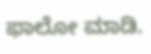ಫಾಲೋ ಮಾಡಿ.